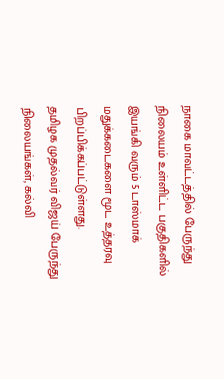நாகை மாவட்டத்தில் பேருந்து நிலையம் உள்ளிட்ட பகுதிகளில் இயங்கி வரும் 5 டாஸ்மாக் மதுக்கடைகளை மூட உத்தரவு பிறப்பிக்கப்பட்டுள்ளது.
தமிழக முதல்வர் விஜய் பேருந்து நிலையங்கள், கல்வி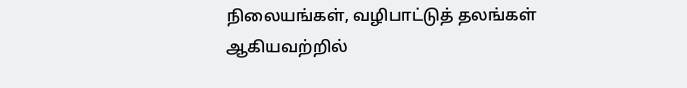நிலையங்கள், வழிபாட்டுத் தலங்கள் ஆகியவற்றில்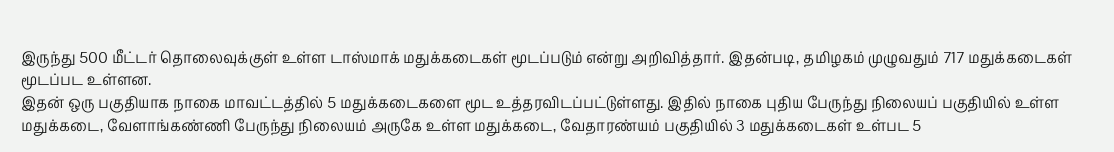இருந்து 500 மீட்டர் தொலைவுக்குள் உள்ள டாஸ்மாக் மதுக்கடைகள் மூடப்படும் என்று அறிவித்தார். இதன்படி, தமிழகம் முழுவதும் 717 மதுக்கடைகள் மூடப்பட உள்ளன.
இதன் ஒரு பகுதியாக நாகை மாவட்டத்தில் 5 மதுக்கடைகளை மூட உத்தரவிடப்பட்டுள்ளது. இதில் நாகை புதிய பேருந்து நிலையப் பகுதியில் உள்ள மதுக்கடை, வேளாங்கண்ணி பேருந்து நிலையம் அருகே உள்ள மதுக்கடை, வேதாரண்யம் பகுதியில் 3 மதுக்கடைகள் உள்பட 5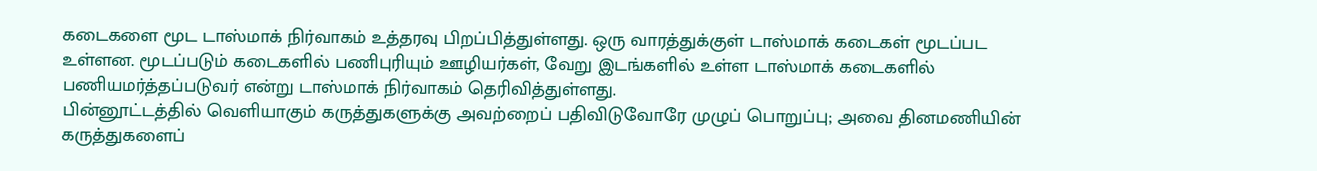கடைகளை மூட டாஸ்மாக் நிர்வாகம் உத்தரவு பிறப்பித்துள்ளது. ஒரு வாரத்துக்குள் டாஸ்மாக் கடைகள் மூடப்பட உள்ளன. மூடப்படும் கடைகளில் பணிபுரியும் ஊழியர்கள், வேறு இடங்களில் உள்ள டாஸ்மாக் கடைகளில் பணியமர்த்தப்படுவர் என்று டாஸ்மாக் நிர்வாகம் தெரிவித்துள்ளது.
பின்னூட்டத்தில் வெளியாகும் கருத்துகளுக்கு அவற்றைப் பதிவிடுவோரே முழுப் பொறுப்பு; அவை தினமணியின் கருத்துகளைப்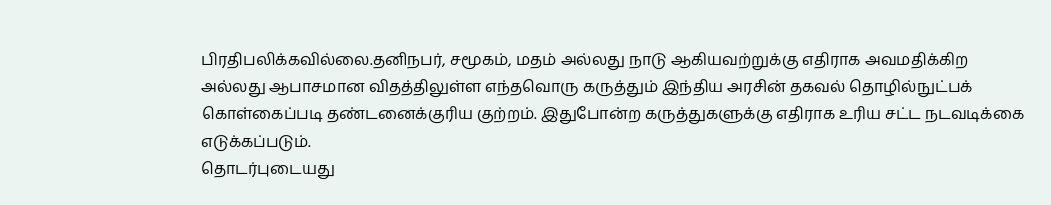பிரதிபலிக்கவில்லை.தனிநபர், சமூகம், மதம் அல்லது நாடு ஆகியவற்றுக்கு எதிராக அவமதிக்கிற அல்லது ஆபாசமான விதத்திலுள்ள எந்தவொரு கருத்தும் இந்திய அரசின் தகவல் தொழில்நுட்பக் கொள்கைப்படி தண்டனைக்குரிய குற்றம். இதுபோன்ற கருத்துகளுக்கு எதிராக உரிய சட்ட நடவடிக்கை எடுக்கப்படும்.
தொடர்புடையது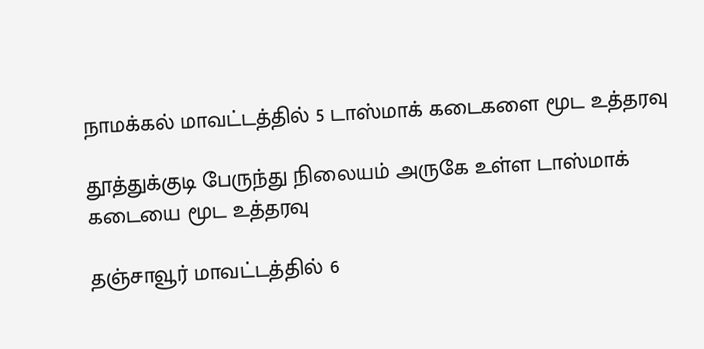நாமக்கல் மாவட்டத்தில் 5 டாஸ்மாக் கடைகளை மூட உத்தரவு

தூத்துக்குடி பேருந்து நிலையம் அருகே உள்ள டாஸ்மாக் கடையை மூட உத்தரவு

தஞ்சாவூர் மாவட்டத்தில் 6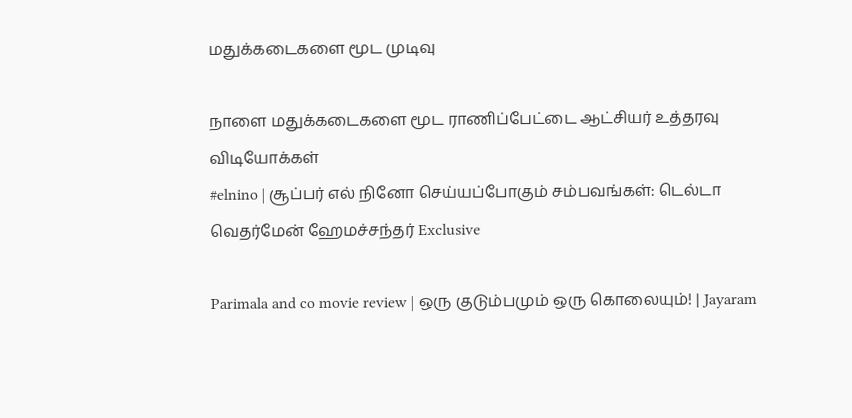மதுக்கடைகளை மூட முடிவு

நாளை மதுக்கடைகளை மூட ராணிப்பேட்டை ஆட்சியர் உத்தரவு
விடியோக்கள்
#elnino | சூப்பர் எல் நினோ செய்யப்போகும் சம்பவங்கள்: டெல்டா வெதர்மேன் ஹேமச்சந்தர் Exclusive

Parimala and co movie review | ஒரு குடும்பமும் ஒரு கொலையும்! | Jayaram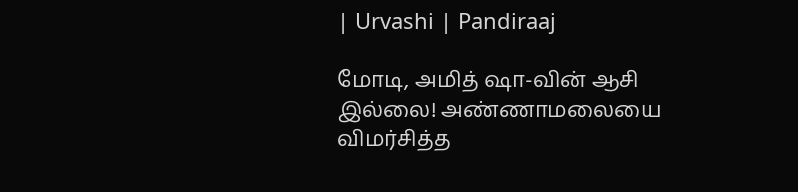| Urvashi | Pandiraaj

மோடி, அமித் ஷா-வின் ஆசி இல்லை! அண்ணாமலையை விமர்சித்த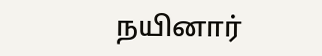நயினார்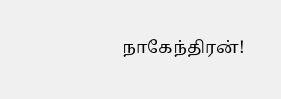நாகேந்திரன்!